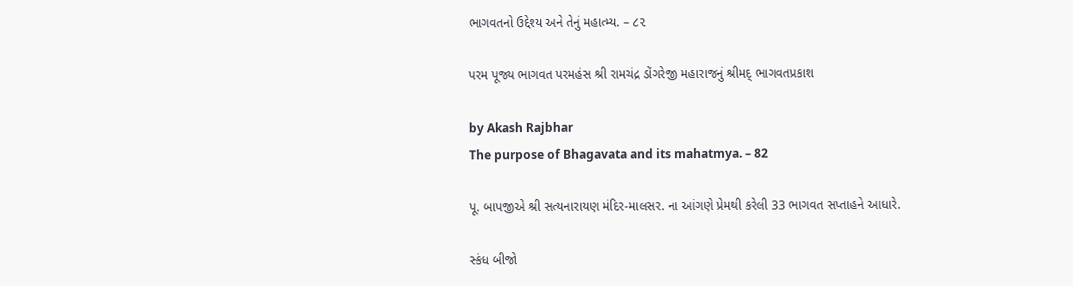ભાગવતનો ઉદ્દેશ્ય અને તેનું મહાત્મ્ય. – ૮૨

પરમ પૂજ્ય ભાગવત પરમહંસ શ્રી રામચંદ્ર ડોંગરેજી મહારાજનું શ્રીમદ્ ભાગવતપ્રકાશ

by Akash Rajbhar
The purpose of Bhagavata and its mahatmya. – 82

પૂ. બાપજીએ શ્રી સત્યનારાયણ મંદિર-માલસર. ના આંગણે પ્રેમથી કરેલી 33 ભાગવત સપ્તાહને આધારે.

સ્કંધ બીજો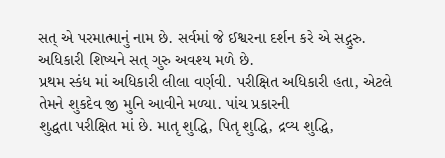સત્ એ પરમાત્માનું નામ છે. સર્વમાં જે ઈશ્વરના દર્શન કરે એ સદ્ગુરુ. અધિકારી શિષ્યને સત્ ગુરુ અવશ્ય મળે છે.
પ્રથમ સ્કંધ માં અધિકારી લીલા વર્ણવી. પરીક્ષિત અધિકારી હતા, એટલે તેમને શુકદેવ જી મુનિ આવીને મળ્યા. પાંચ પ્રકારની
શુદ્ધતા પરીક્ષિત માં છે. માતૃ શુદ્ધિ, પિતૃ શુદ્ધિ, દ્રવ્ય શુદ્ધિ,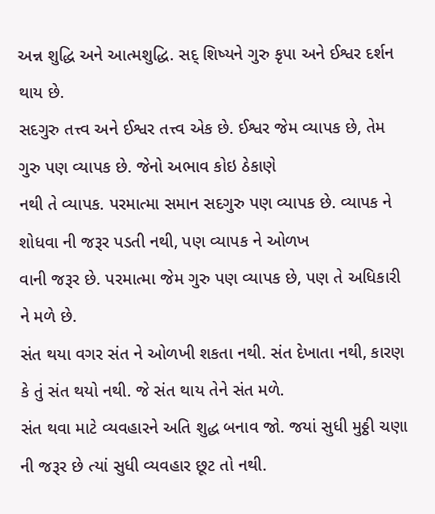અન્ન શુદ્ધિ અને આત્મશુદ્ધિ. સદ્ શિષ્યને ગુરુ કૃપા અને ઈશ્વર દર્શન
થાય છે.
સદગુરુ તત્ત્વ અને ઈશ્વર તત્ત્વ એક છે. ઈશ્વર જેમ વ્યાપક છે, તેમ ગુરુ પણ વ્યાપક છે. જેનો અભાવ કોઇ ઠેકાણે
નથી તે વ્યાપક. પરમાત્મા સમાન સદગુરુ પણ વ્યાપક છે. વ્યાપક ને શોધવા ની જરૂર પડતી નથી, પણ વ્યાપક ને ઓળખ
વાની જરૂર છે. પરમાત્મા જેમ ગુરુ પણ વ્યાપક છે, પણ તે અધિકારી ને મળે છે.
સંત થયા વગર સંત ને ઓળખી શકતા નથી. સંત દેખાતા નથી, કારણ કે તું સંત થયો નથી. જે સંત થાય તેને સંત મળે.
સંત થવા માટે વ્યવહારને અતિ શુદ્ધ બનાવ જો. જયાં સુધી મુઠ્ઠી ચણા ની જરૂર છે ત્યાં સુધી વ્યવહાર છૂટ તો નથી.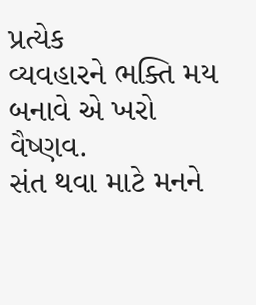પ્રત્યેક
વ્યવહારને ભક્તિ મય બનાવે એ ખરો વૈષ્ણવ.
સંત થવા માટે મનને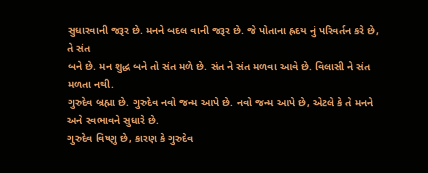સુધારવાની જરૂર છે. મનને બદલ વાની જરૂર છે. જે પોતાના હ્રદય નું પરિવર્તન કરે છે, તે સંત
બને છે. મન શુદ્ધ બને તો સંત મળે છે. સંત ને સંત મળવા આવે છે. વિલાસી ને સંત મળતા નથી.
ગુરુદેવ બ્રહ્મા છે. ગુરુદેવ નવો જન્મ આપે છે. નવો જન્મ આપે છે, એટલે કે તે મનને અને સ્વભાવને સુધારે છે.
ગુરુદેવ વિષ્ણુ છે, કારણ કે ગુરુદેવ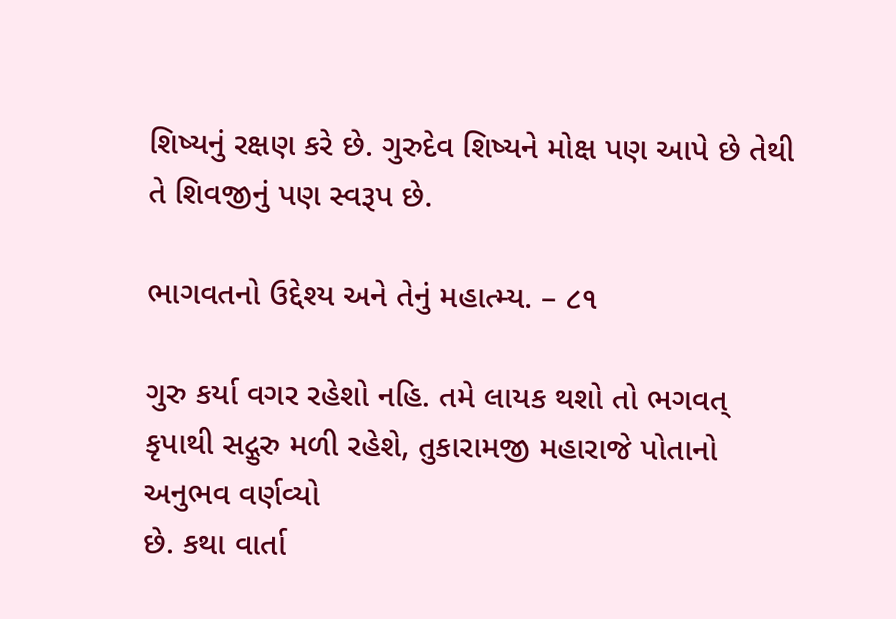શિષ્યનું રક્ષણ કરે છે. ગુરુદેવ શિષ્યને મોક્ષ પણ આપે છે તેથી તે શિવજીનું પણ સ્વરૂપ છે.

ભાગવતનો ઉદ્દેશ્ય અને તેનું મહાત્મ્ય. – ૮૧

ગુરુ કર્યા વગર રહેશો નહિ. તમે લાયક થશો તો ભગવત્ કૃપાથી સદ્ગુરુ મળી રહેશે, તુકારામજી મહારાજે પોતાનો અનુભવ વર્ણવ્યો
છે. કથા વાર્તા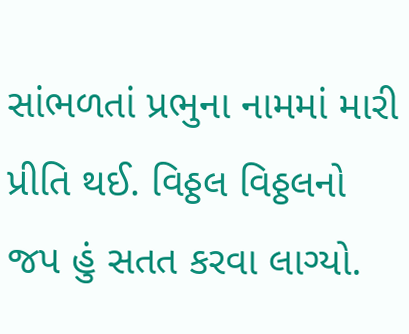સાંભળતાં પ્રભુના નામમાં મારી પ્રીતિ થઈ. વિઠ્ઠલ વિઠ્ઠલનો જપ હું સતત કરવા લાગ્યો.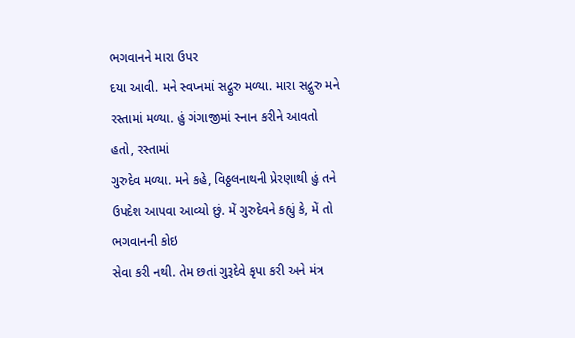ભગવાનને મારા ઉપર
દયા આવી. મને સ્વપ્નમાં સદ્ગુરુ મળ્યા. મારા સદ્ગુરુ મને રસ્તામાં મળ્યા. હું ગંગાજીમાં સ્નાન કરીને આવતો હતો, રસ્તામાં
ગુરુદેવ મળ્યા. મને કહે, વિઠ્ઠલનાથની પ્રેરણાથી હું તને ઉપદેશ આપવા આવ્યો છું. મેં ગુરુદેવને કહ્યું કે, મેં તો ભગવાનની કોઇ
સેવા કરી નથી. તેમ છતાં ગુરૂદેવે કૃપા કરી અને મંત્ર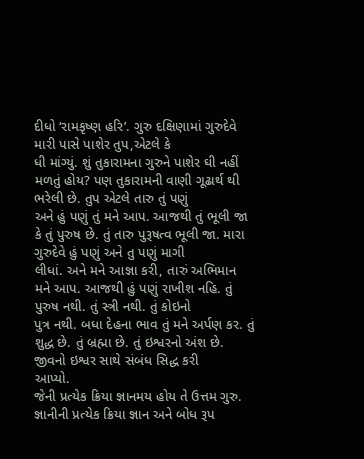દીધો ‘રામકૃષ્ણ હરિ’. ગુરુ દક્ષિણામાં ગુરુદેવે મારી પાસે પાશેર તુપ,એટલે કે
ધી માંગ્યું. શું તુકારામના ગુરુને પાશેર ઘી નહીં મળતું હોય? પણ તુકારામની વાણી ગૂઢાર્થ થી ભરેલી છે. તુપ એટલે તારુ તું પણું
અને હું પણું તું મને આપ. આજથી તું ભૂલી જા કે તું પુરુષ છે. તું તારુ પુરૂષત્વ ભૂલી જા. મારા ગુરુદેવે હું પણું અને તુ પણું માગી
લીધાં. અને મને આજ્ઞા કરી, તારું અભિમાન મને આપ. આજથી હું પણું રાખીશ નહિ. તું પુરુષ નથી. તું સ્ત્રી નથી. તું કોઇનો
પુત્ર નથી. બધા દેહના ભાવ તું મને અર્પણ કર. તું શુદ્ધ છે. તું બ્રહ્મા છે. તું ઇશ્વરનો અંશ છે. જીવનો ઇશ્વર સાથે સંબંધ સિદ્ધ કરી
આપ્યો.
જેની પ્રત્યેક ક્રિયા જ્ઞાનમય હોય તે ઉત્તમ ગુરુ. જ્ઞાનીની પ્રત્યેક ક્રિયા જ્ઞાન અને બોધ રૂપ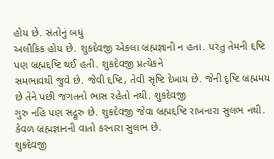હોય છે. સંતોનું બધું
અલૌકિક હોય છે. શુકદેવજી એકલા બ્રહ્મજ્ઞાની ન હતા. પરંતુ તેમની દ્દષ્ટિ પણ બ્રહ્મદ્દષ્ટિ થઈ હતી. શુકદેવજી પ્રત્યેકને
સમભાવથી જુવે છે. જેવી દ્દષ્ટિ, તેવી સૃષ્ટિ દેખાય છે. જેની દૃષ્ટિ બ્રહ્મમય છે તેને પછી જગતનો ભાસ રહેતો નથી. શુકદેવજી
ગુરુ નહિ પણ સદ્ગુરુ છે. શુકદેવજી જેવા બ્રહ્મદ્દષ્ટિ રાખનારા સુલભ નથી. કેવળ બ્રહ્મજ્ઞાનની વાતો કરનારા સુલભ છે.
શુક્દેવજી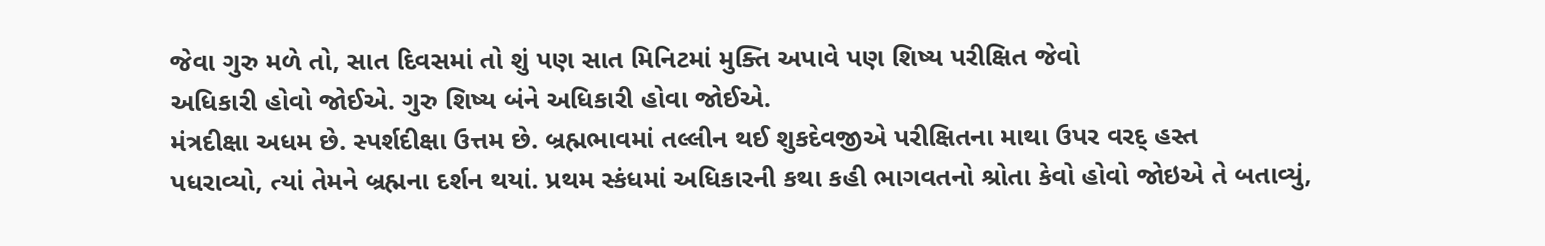જેવા ગુરુ મળે તો, સાત દિવસમાં તો શું પણ સાત મિનિટમાં મુક્તિ અપાવે પણ શિષ્ય પરીક્ષિત જેવો
અધિકારી હોવો જોઈએ. ગુરુ શિષ્ય બંને અધિકારી હોવા જોઈએ.
મંત્રદીક્ષા અધમ છે. સ્પર્શદીક્ષા ઉત્તમ છે. બ્રહ્મભાવમાં તલ્લીન થઈ શુકદેવજીએ પરીક્ષિતના માથા ઉપર વરદ્ હસ્ત
પધરાવ્યો, ત્યાં તેમને બ્રહ્મના દર્શન થયાં. પ્રથમ સ્કંધમાં અધિકારની કથા કહી ભાગવતનો શ્રોતા કેવો હોવો જોઇએ તે બતાવ્યું,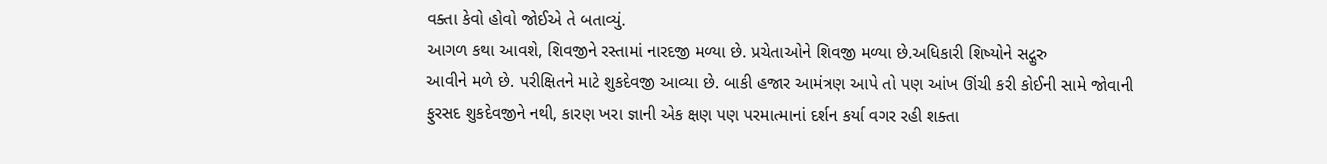વક્તા કેવો હોવો જોઈએ તે બતાવ્યું.
આગળ કથા આવશે, શિવજીને રસ્તામાં નારદજી મળ્યા છે. પ્રચેતાઓને શિવજી મળ્યા છે.અધિકારી શિષ્યોને સદ્ગુરુ
આવીને મળે છે. પરીક્ષિતને માટે શુકદેવજી આવ્યા છે. બાકી હજાર આમંત્રણ આપે તો પણ આંખ ઊંચી કરી કોઈની સામે જોવાની
ફુરસદ શુકદેવજીને નથી, કારણ ખરા જ્ઞાની એક ક્ષણ પણ પરમાત્માનાં દર્શન કર્યા વગર રહી શક્તા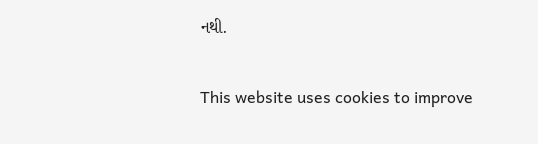નથી.

This website uses cookies to improve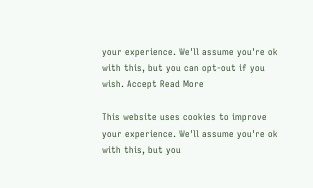your experience. We'll assume you're ok with this, but you can opt-out if you wish. Accept Read More

This website uses cookies to improve your experience. We'll assume you're ok with this, but you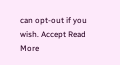can opt-out if you wish. Accept Read More